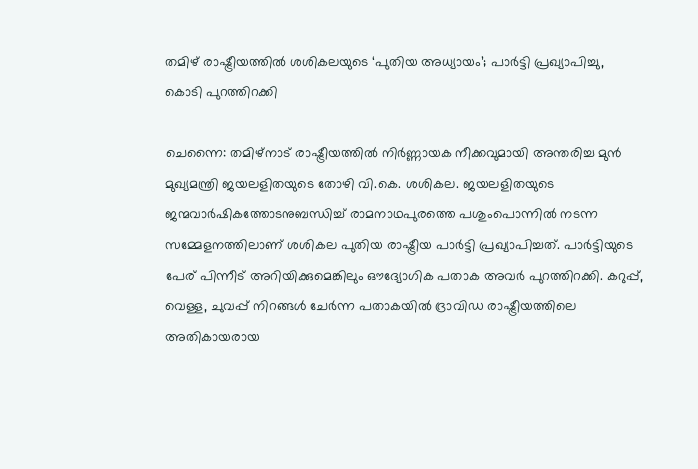തമിഴ് രാഷ്ട്രീയത്തിൽ ശശികലയുടെ ‘പുതിയ അധ്യായം’; പാർട്ടി പ്രഖ്യാപിച്ചു, കൊടി പുറത്തിറക്കി

ചെന്നൈ: തമിഴ്‌നാട് രാഷ്ട്രീയത്തിൽ നിർണ്ണായക നീക്കവുമായി അന്തരിച്ച മുൻ മുഖ്യമന്ത്രി ജയലളിതയുടെ തോഴി വി.കെ. ശശികല. ജയലളിതയുടെ ജന്മവാർഷികത്തോടനുബന്ധിച്ച് രാമനാഥപുരത്തെ പശുംപൊന്നിൽ നടന്ന സമ്മേളനത്തിലാണ് ശശികല പുതിയ രാഷ്ട്രീയ പാർട്ടി പ്രഖ്യാപിച്ചത്. പാർട്ടിയുടെ പേര് പിന്നീട് അറിയിക്കുമെങ്കിലും ഔദ്യോഗിക പതാക അവർ പുറത്തിറക്കി. കറുപ്പ്, വെള്ള, ചുവപ്പ് നിറങ്ങൾ ചേർന്ന പതാകയിൽ ദ്രാവിഡ രാഷ്ട്രീയത്തിലെ അതികായരായ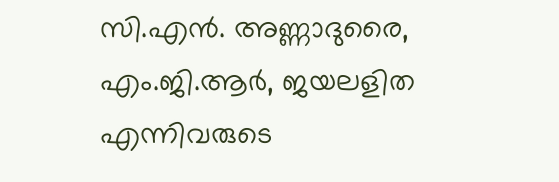സി.എൻ. അണ്ണാദുരൈ, എം.ജി.ആർ, ജയലളിത എന്നിവരുടെ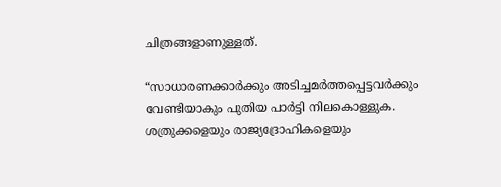ചിത്രങ്ങളാണുള്ളത്.

“സാധാരണക്കാർക്കും അടിച്ചമർത്തപ്പെട്ടവർക്കും വേണ്ടിയാകും പുതിയ പാർട്ടി നിലകൊള്ളുക. ശത്രുക്കളെയും രാജ്യദ്രോഹികളെയും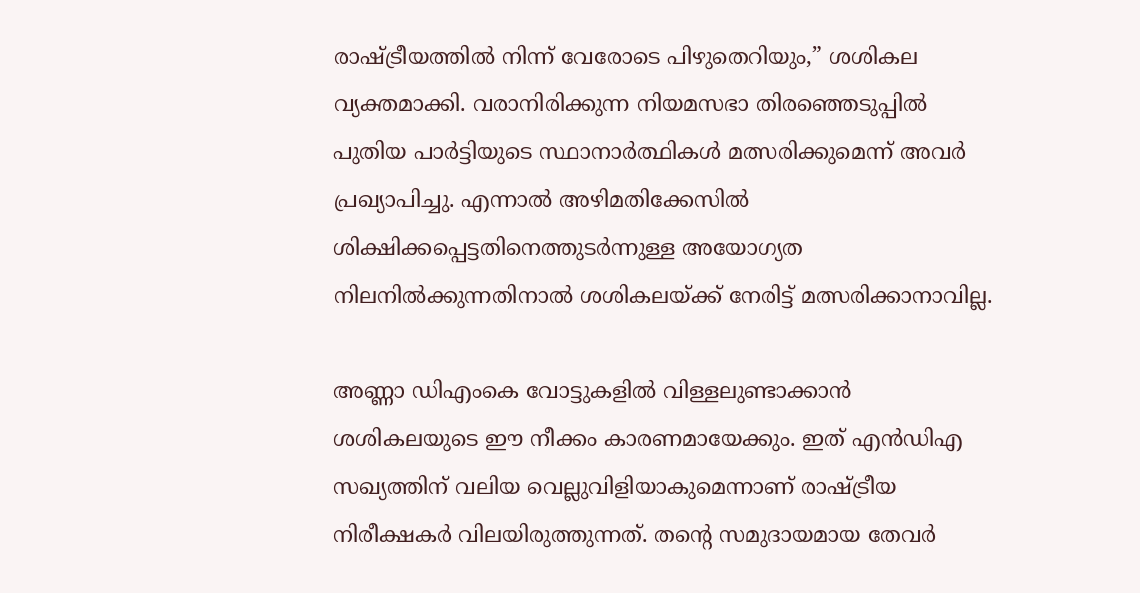രാഷ്ട്രീയത്തിൽ നിന്ന് വേരോടെ പിഴുതെറിയും,” ശശികല വ്യക്തമാക്കി. വരാനിരിക്കുന്ന നിയമസഭാ തിരഞ്ഞെടുപ്പിൽ പുതിയ പാർട്ടിയുടെ സ്ഥാനാർത്ഥികൾ മത്സരിക്കുമെന്ന് അവർ പ്രഖ്യാപിച്ചു. എന്നാൽ അഴിമതിക്കേസിൽ ശിക്ഷിക്കപ്പെട്ടതിനെത്തുടർന്നുള്ള അയോഗ്യത നിലനിൽക്കുന്നതിനാൽ ശശികലയ്ക്ക് നേരിട്ട് മത്സരിക്കാനാവില്ല.

അണ്ണാ ഡിഎംകെ വോട്ടുകളിൽ വിള്ളലുണ്ടാക്കാൻ ശശികലയുടെ ഈ നീക്കം കാരണമായേക്കും. ഇത് എൻഡിഎ സഖ്യത്തിന് വലിയ വെല്ലുവിളിയാകുമെന്നാണ് രാഷ്ട്രീയ നിരീക്ഷകർ വിലയിരുത്തുന്നത്. തന്റെ സമുദായമായ തേവർ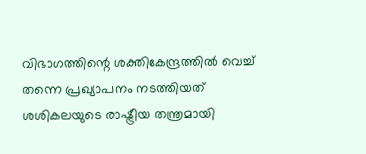വിഭാഗത്തിന്റെ ശക്തികേന്ദ്രത്തിൽ വെച്ച് തന്നെ പ്രഖ്യാപനം നടത്തിയത് ശശികലയുടെ രാഷ്ട്രീയ തന്ത്രമായി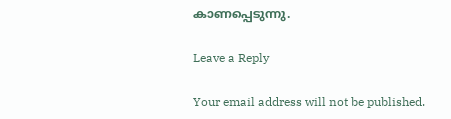കാണപ്പെടുന്നു.

Leave a Reply

Your email address will not be published.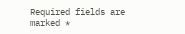Required fields are marked *